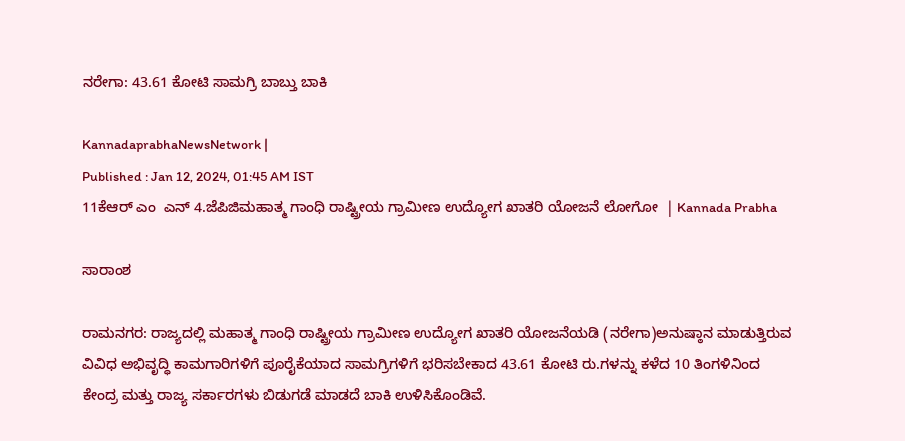ನರೇಗಾ: 43.61 ಕೋಟಿ ಸಾಮಗ್ರಿ ಬಾಬ್ತು ಬಾಕಿ

KannadaprabhaNewsNetwork |
Published : Jan 12, 2024, 01:45 AM IST
11ಕೆಆರ್ ಎಂ  ಎನ್ 4.ಜೆಪಿಜಿಮಹಾತ್ಮ ಗಾಂಧಿ ರಾಷ್ಟ್ರೀಯ ಗ್ರಾಮೀಣ ಉದ್ಯೋಗ ಖಾತರಿ ಯೋಜನೆ ಲೋಗೋ  | Kannada Prabha

ಸಾರಾಂಶ

ರಾಮನಗರ: ರಾಜ್ಯದಲ್ಲಿ ಮಹಾತ್ಮ ಗಾಂಧಿ ರಾಷ್ಟ್ರೀಯ ಗ್ರಾಮೀಣ ಉದ್ಯೋಗ ಖಾತರಿ ಯೋಜನೆಯಡಿ (ನರೇಗಾ)ಅನುಷ್ಠಾನ ಮಾಡುತ್ತಿರುವ ವಿವಿಧ ಅಭಿವೃದ್ಧಿ ಕಾಮಗಾರಿಗಳಿಗೆ ಪೂರೈಕೆಯಾದ ಸಾಮಗ್ರಿಗಳಿಗೆ ಭರಿಸಬೇಕಾದ 43.61 ಕೋಟಿ ರು.ಗಳನ್ನು ಕಳೆದ 10 ತಿಂಗಳಿನಿಂದ ಕೇಂದ್ರ ಮತ್ತು ರಾಜ್ಯ ಸರ್ಕಾರಗಳು ಬಿಡುಗಡೆ ಮಾಡದೆ ಬಾಕಿ ಉಳಿಸಿಕೊಂಡಿವೆ.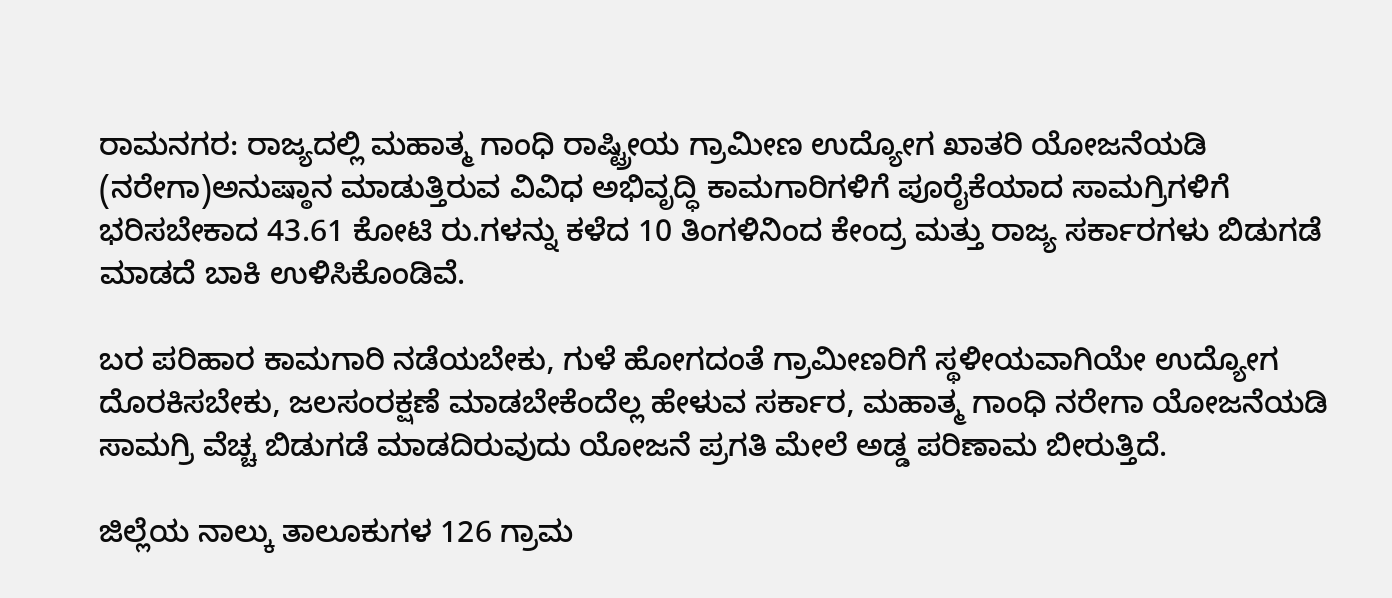ರಾಮನಗರ: ರಾಜ್ಯದಲ್ಲಿ ಮಹಾತ್ಮ ಗಾಂಧಿ ರಾಷ್ಟ್ರೀಯ ಗ್ರಾಮೀಣ ಉದ್ಯೋಗ ಖಾತರಿ ಯೋಜನೆಯಡಿ (ನರೇಗಾ)ಅನುಷ್ಠಾನ ಮಾಡುತ್ತಿರುವ ವಿವಿಧ ಅಭಿವೃದ್ಧಿ ಕಾಮಗಾರಿಗಳಿಗೆ ಪೂರೈಕೆಯಾದ ಸಾಮಗ್ರಿಗಳಿಗೆ ಭರಿಸಬೇಕಾದ 43.61 ಕೋಟಿ ರು.ಗಳನ್ನು ಕಳೆದ 10 ತಿಂಗಳಿನಿಂದ ಕೇಂದ್ರ ಮತ್ತು ರಾಜ್ಯ ಸರ್ಕಾರಗಳು ಬಿಡುಗಡೆ ಮಾಡದೆ ಬಾಕಿ ಉಳಿಸಿಕೊಂಡಿವೆ.

ಬರ ಪರಿಹಾರ ಕಾಮಗಾರಿ ನಡೆಯಬೇಕು, ಗುಳೆ ಹೋಗದಂತೆ ಗ್ರಾಮೀಣರಿಗೆ ಸ್ಥಳೀಯವಾಗಿಯೇ ಉದ್ಯೋಗ ದೊರಕಿಸಬೇಕು, ಜಲಸಂರಕ್ಷಣೆ ಮಾಡಬೇಕೆಂದೆಲ್ಲ ಹೇಳುವ ಸರ್ಕಾರ, ಮಹಾತ್ಮ ಗಾಂಧಿ ನರೇಗಾ ಯೋಜನೆಯಡಿ ಸಾಮಗ್ರಿ ವೆಚ್ಚ ಬಿಡುಗಡೆ ಮಾಡದಿರುವುದು ಯೋಜನೆ ಪ್ರಗತಿ ಮೇಲೆ ಅಡ್ಡ ಪರಿಣಾಮ ಬೀರುತ್ತಿದೆ.

ಜಿಲ್ಲೆಯ ನಾಲ್ಕು ತಾಲೂಕುಗಳ 126 ಗ್ರಾಮ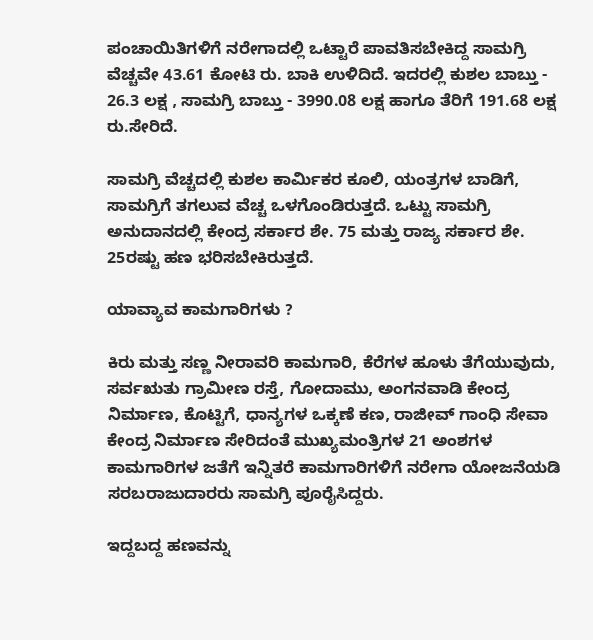ಪಂಚಾಯಿತಿಗಳಿಗೆ ನರೇಗಾದಲ್ಲಿ ಒಟ್ಟಾರೆ ಪಾವತಿಸಬೇಕಿದ್ದ ಸಾಮಗ್ರಿ ವೆಚ್ಚವೇ 43.61 ಕೋಟಿ ರು. ಬಾಕಿ ಉಳಿದಿದೆ. ಇದರಲ್ಲಿ ಕುಶಲ ಬಾಬ್ತು - 26.3 ಲಕ್ಷ , ಸಾಮಗ್ರಿ ಬಾಬ್ತು - 3990.08 ಲಕ್ಷ ಹಾಗೂ ತೆರಿಗೆ 191.68 ಲಕ್ಷ ರು.ಸೇರಿದೆ.

ಸಾಮಗ್ರಿ ವೆಚ್ಚದಲ್ಲಿ ಕುಶಲ ಕಾರ್ಮಿಕರ ಕೂಲಿ, ಯಂತ್ರಗಳ ಬಾಡಿಗೆ, ಸಾಮಗ್ರಿಗೆ ತಗಲುವ ವೆಚ್ಚ ಒಳಗೊಂಡಿರುತ್ತದೆ. ಒಟ್ಟು ಸಾಮಗ್ರಿ ಅನುದಾನದಲ್ಲಿ ಕೇಂದ್ರ ಸರ್ಕಾರ ಶೇ. 75 ಮತ್ತು ರಾಜ್ಯ ಸರ್ಕಾರ ಶೇ. 25ರಷ್ಟು ಹಣ ಭರಿಸಬೇಕಿರುತ್ತದೆ.

ಯಾವ್ಯಾವ ಕಾಮಗಾರಿಗಳು ?

ಕಿರು ಮತ್ತು ಸಣ್ಣ ನೀರಾವರಿ ಕಾಮಗಾರಿ, ಕೆರೆಗಳ ಹೂಳು ತೆಗೆಯುವುದು, ಸರ್ವಋತು ಗ್ರಾಮೀಣ ರಸ್ತೆ, ಗೋದಾಮು, ಅಂಗನವಾಡಿ ಕೇಂದ್ರ ನಿರ್ಮಾಣ, ಕೊಟ್ಟಿಗೆ, ಧಾನ್ಯಗಳ ಒಕ್ಕಣೆ ಕಣ, ರಾಜೀವ್ ಗಾಂಧಿ ಸೇವಾ ಕೇಂದ್ರ ನಿರ್ಮಾಣ ಸೇರಿದಂತೆ ಮುಖ್ಯಮಂತ್ರಿಗಳ 21 ಅಂಶಗಳ ಕಾಮಗಾರಿಗಳ ಜತೆಗೆ ಇನ್ನಿತರೆ ಕಾಮಗಾರಿಗಳಿಗೆ ನರೇಗಾ ಯೋಜನೆಯಡಿ ಸರಬರಾಜುದಾರರು ಸಾಮಗ್ರಿ ಪೂರೈಸಿದ್ದರು.

ಇದ್ದಬದ್ದ ಹಣವನ್ನು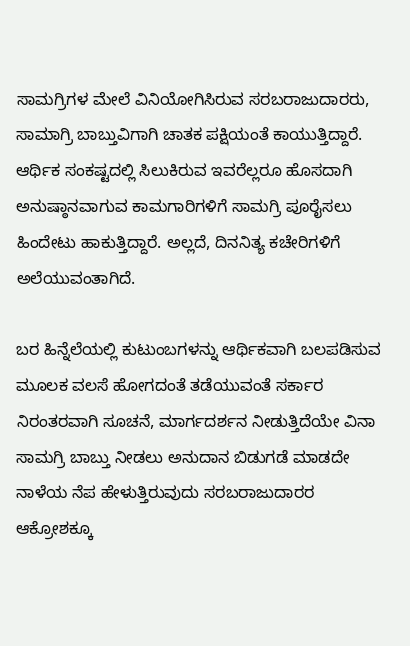ಸಾಮಗ್ರಿಗಳ ಮೇಲೆ ವಿನಿಯೋಗಿಸಿರುವ ಸರಬರಾಜುದಾರರು, ಸಾಮಾಗ್ರಿ ಬಾಬ್ತುವಿಗಾಗಿ ಚಾತಕ ಪಕ್ಷಿಯಂತೆ ಕಾಯುತ್ತಿದ್ದಾರೆ. ಆರ್ಥಿಕ ಸಂಕಷ್ಟದಲ್ಲಿ ಸಿಲುಕಿರುವ ಇವರೆಲ್ಲರೂ ಹೊಸದಾಗಿ ಅನುಷ್ಠಾನವಾಗುವ ಕಾಮಗಾರಿಗಳಿಗೆ ಸಾಮಗ್ರಿ ಪೂರೈಸಲು ಹಿಂದೇಟು ಹಾಕುತ್ತಿದ್ದಾರೆ. ಅಲ್ಲದೆ, ದಿನನಿತ್ಯ ಕಚೇರಿಗಳಿಗೆ ಅಲೆಯುವಂತಾಗಿದೆ.

ಬರ ಹಿನ್ನೆಲೆಯಲ್ಲಿ ಕುಟುಂಬಗಳನ್ನು ಆರ್ಥಿಕವಾಗಿ ಬಲಪಡಿಸುವ ಮೂಲಕ ವಲಸೆ ಹೋಗದಂತೆ ತಡೆಯುವಂತೆ ಸರ್ಕಾರ ನಿರಂತರವಾಗಿ ಸೂಚನೆ, ಮಾರ್ಗದರ್ಶನ ನೀಡುತ್ತಿದೆಯೇ ವಿನಾ ಸಾಮಗ್ರಿ ಬಾಬ್ತು ನೀಡಲು ಅನುದಾನ ಬಿಡುಗಡೆ ಮಾಡದೇ ನಾಳೆಯ ನೆಪ ಹೇಳುತ್ತಿರುವುದು ಸರಬರಾಜುದಾರರ ಆಕ್ರೋಶಕ್ಕೂ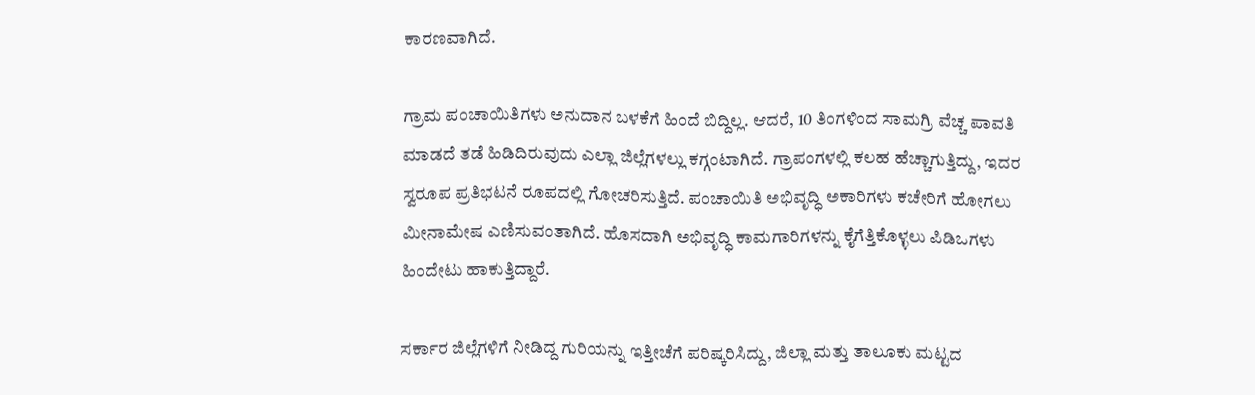ಕಾರಣವಾಗಿದೆ.

ಗ್ರಾಮ ಪಂಚಾಯಿತಿಗಳು ಅನುದಾನ ಬಳಕೆಗೆ ಹಿಂದೆ ಬಿದ್ದಿಲ್ಲ. ಆದರೆ, 10 ತಿಂಗಳಿಂದ ಸಾಮಗ್ರಿ ವೆಚ್ಚ ಪಾವತಿ ಮಾಡದೆ ತಡೆ ಹಿಡಿದಿರುವುದು ಎಲ್ಲಾ ಜಿಲ್ಲೆಗಳಲ್ಲು ಕಗ್ಗಂಟಾಗಿದೆ. ಗ್ರಾಪಂಗಳಲ್ಲಿ ಕಲಹ ಹೆಚ್ಚಾಗುತ್ತಿದ್ದು, ಇದರ ಸ್ವರೂಪ ಪ್ರತಿಭಟನೆ ರೂಪದಲ್ಲಿ ಗೋಚರಿಸುತ್ತಿದೆ. ಪಂಚಾಯಿತಿ ಅಭಿವೃದ್ಧಿ ಅಕಾರಿಗಳು ಕಚೇರಿಗೆ ಹೋಗಲು ಮೀನಾಮೇಷ ಎಣಿಸುವಂತಾಗಿದೆ. ಹೊಸದಾಗಿ ಅಭಿವೃದ್ಧಿ ಕಾಮಗಾರಿಗಳನ್ನು ಕೈಗೆತ್ತಿಕೊಳ್ಳಲು ಪಿಡಿಒಗಳು ಹಿಂದೇಟು ಹಾಕುತ್ತಿದ್ದಾರೆ.

ಸರ್ಕಾರ ಜಿಲ್ಲೆಗಳಿಗೆ ನೀಡಿದ್ದ ಗುರಿಯನ್ನು ಇತ್ತೀಚೆಗೆ ಪರಿಷ್ಕರಿಸಿದ್ದು, ಜಿಲ್ಲಾ ಮತ್ತು ತಾಲೂಕು ಮಟ್ಟದ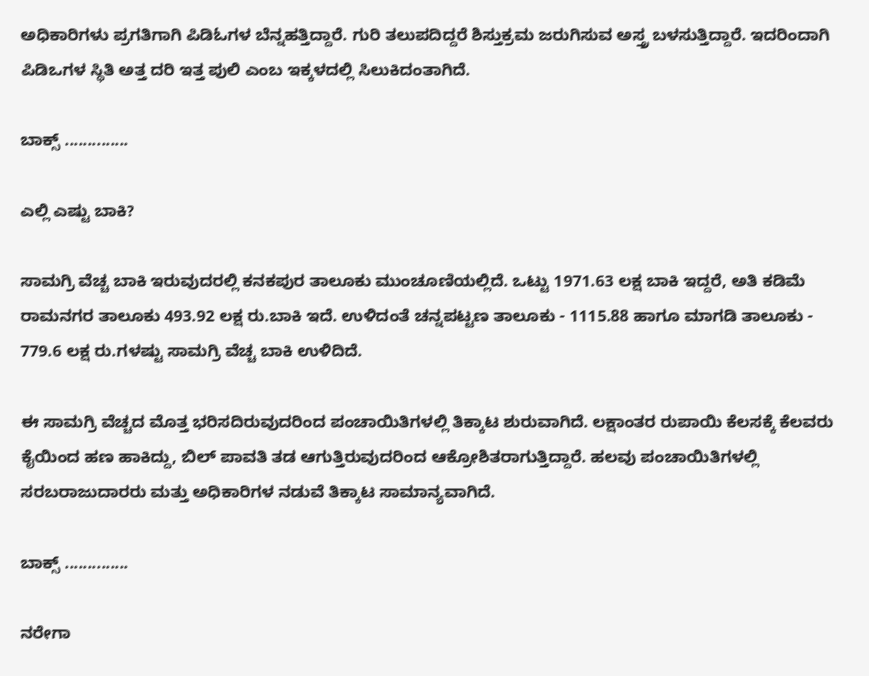ಅಧಿಕಾರಿಗಳು ಪ್ರಗತಿಗಾಗಿ ಪಿಡಿಓಗಳ ಬೆನ್ನಹತ್ತಿದ್ದಾರೆ. ಗುರಿ ತಲುಪದಿದ್ದರೆ ಶಿಸ್ತುಕ್ರಮ ಜರುಗಿಸುವ ಅಸ್ತ್ರ ಬಳಸುತ್ತಿದ್ದಾರೆ. ಇದರಿಂದಾಗಿ ಪಿಡಿಒಗಳ ಸ್ಥಿತಿ ಅತ್ತ ದರಿ ಇತ್ತ ಪುಲಿ ಎಂಬ ಇಕ್ಕಳದಲ್ಲಿ ಸಿಲುಕಿದಂತಾಗಿದೆ.

ಬಾಕ್ಸ್ ..............

ಎಲ್ಲಿ ಎಷ್ಟು ಬಾಕಿ?

ಸಾಮಗ್ರಿ ವೆಚ್ಚ ಬಾಕಿ ಇರುವುದರಲ್ಲಿ ಕನಕಪುರ ತಾಲೂಕು ಮುಂಚೂಣಿಯಲ್ಲಿದೆ. ಒಟ್ಟು 1971.63 ಲಕ್ಷ ಬಾಕಿ ಇದ್ದರೆ, ಅತಿ ಕಡಿಮೆ ರಾಮನಗರ ತಾಲೂಕು 493.92 ಲಕ್ಷ ರು.ಬಾಕಿ ಇದೆ. ಉಳಿದಂತೆ ಚನ್ನಪಟ್ಟಣ ತಾಲೂಕು - 1115.88 ಹಾಗೂ ಮಾಗಡಿ ತಾಲೂಕು - 779.6 ಲಕ್ಷ ರು.ಗಳಷ್ಟು ಸಾಮಗ್ರಿ ವೆಚ್ಚ ಬಾಕಿ ಉಳಿದಿದೆ.

ಈ ಸಾಮಗ್ರಿ ವೆಚ್ಚದ ಮೊತ್ತ ಭರಿಸದಿರುವುದರಿಂದ ಪಂಚಾಯಿತಿಗಳಲ್ಲಿ ತಿಕ್ಕಾಟ ಶುರುವಾಗಿದೆ. ಲಕ್ಷಾಂತರ ರುಪಾಯಿ ಕೆಲಸಕ್ಕೆ ಕೆಲವರು ಕೈಯಿಂದ ಹಣ ಹಾಕಿದ್ದು, ಬಿಲ್ ಪಾವತಿ ತಡ ಆಗುತ್ತಿರುವುದರಿಂದ ಆಕ್ರೋಶಿತರಾಗುತ್ತಿದ್ದಾರೆ. ಹಲವು ಪಂಚಾಯಿತಿಗಳಲ್ಲಿ ಸರಬರಾಜುದಾರರು ಮತ್ತು ಅಧಿಕಾರಿಗಳ ನಡುವೆ ತಿಕ್ಕಾಟ ಸಾಮಾನ್ಯವಾಗಿದೆ.

ಬಾಕ್ಸ್ ..............

ನರೇಗಾ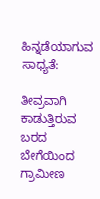ಹಿನ್ನಡೆಯಾಗುವ ಸಾಧ್ಯತೆ:

ತೀವ್ರವಾಗಿ ಕಾಡುತ್ತಿರುವ ಬರದ ಬೇಗೆಯಿಂದ ಗ್ರಾಮೀಣ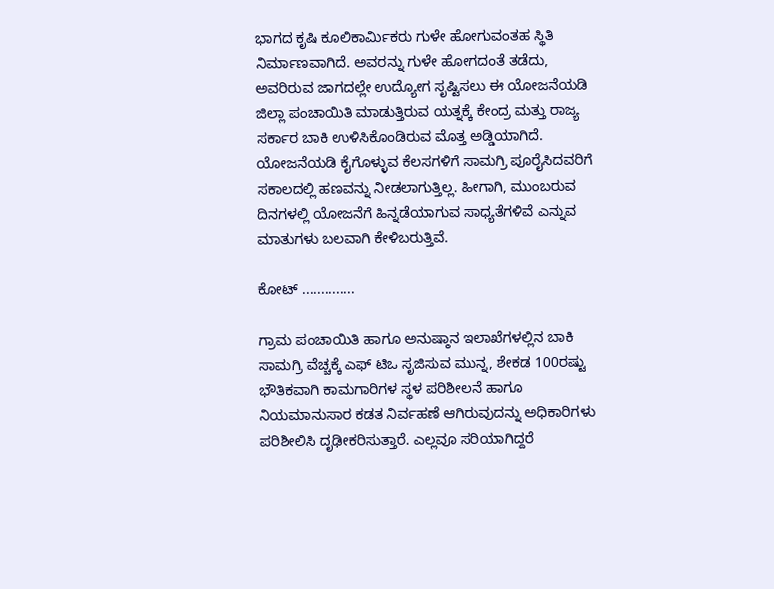ಭಾಗದ ಕೃಷಿ ಕೂಲಿಕಾರ್ಮಿಕರು ಗುಳೇ ಹೋಗುವಂತಹ ಸ್ಥಿತಿ ನಿರ್ಮಾಣವಾಗಿದೆ. ಅವರನ್ನು ಗುಳೇ ಹೋಗದಂತೆ ತಡೆದು, ಅವರಿರುವ ಜಾಗದಲ್ಲೇ ಉದ್ಯೋಗ ಸೃಷ್ಟಿಸಲು ಈ ಯೋಜನೆಯಡಿ ಜಿಲ್ಲಾ ಪಂಚಾಯಿತಿ ಮಾಡುತ್ತಿರುವ ಯತ್ನಕ್ಕೆ ಕೇಂದ್ರ ಮತ್ತು ರಾಜ್ಯ ಸರ್ಕಾರ ಬಾಕಿ ಉಳಿಸಿಕೊಂಡಿರುವ ಮೊತ್ತ ಅಡ್ಡಿಯಾಗಿದೆ. ಯೋಜನೆಯಡಿ ಕೈಗೊಳ್ಳುವ ಕೆಲಸಗಳಿಗೆ ಸಾಮಗ್ರಿ ಪೂರೈಸಿದವರಿಗೆ ಸಕಾಲದಲ್ಲಿ ಹಣವನ್ನು ನೀಡಲಾಗುತ್ತಿಲ್ಲ. ಹೀಗಾಗಿ, ಮುಂಬರುವ ದಿನಗಳಲ್ಲಿ ಯೋಜನೆಗೆ ಹಿನ್ನಡೆಯಾಗುವ ಸಾಧ್ಯತೆಗಳಿವೆ ಎನ್ನುವ ಮಾತುಗಳು ಬಲವಾಗಿ ಕೇಳಿಬರುತ್ತಿವೆ.

ಕೋಟ್ ..............

ಗ್ರಾಮ ಪಂಚಾಯಿತಿ ಹಾಗೂ ಅನುಷ್ಠಾನ ಇಲಾಖೆಗಳಲ್ಲಿನ ಬಾಕಿ ಸಾಮಗ್ರಿ ವೆಚ್ಚಕ್ಕೆ ಎಫ್ ಟಿಒ ಸೃಜಿಸುವ ಮುನ್ನ, ಶೇಕಡ 100ರಷ್ಟು ಭೌತಿಕವಾಗಿ ಕಾಮಗಾರಿಗಳ ಸ್ಥಳ ಪರಿಶೀಲನೆ ಹಾಗೂ ನಿಯಮಾನುಸಾರ ಕಡತ ನಿರ್ವಹಣೆ ಆಗಿರುವುದನ್ನು ಅಧಿಕಾರಿಗಳು ಪರಿಶೀಲಿಸಿ ದೃಢೀಕರಿಸುತ್ತಾರೆ. ಎಲ್ಲವೂ ಸರಿಯಾಗಿದ್ದರೆ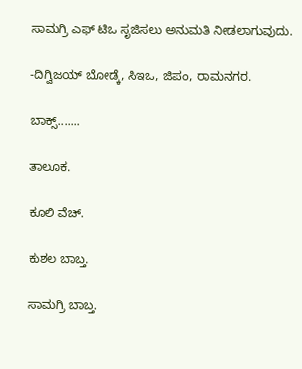ಸಾಮಗ್ರಿ ಎಫ್ ಟಿಒ ಸೃಜಿಸಲು ಅನುಮತಿ ನೀಡಲಾಗುವುದು.

-ದಿಗ್ವಿಜಯ್ ಬೋಡ್ಕೆ, ಸಿಇಒ, ಜಿಪಂ, ರಾಮನಗರ.

ಬಾಕ್ಸ್‌.......

ತಾಲೂಕ.

ಕೂಲಿ ವೆಚ್.

ಕುಶಲ ಬಾಬ್ತ.

ಸಾಮಗ್ರಿ ಬಾಬ್ತ.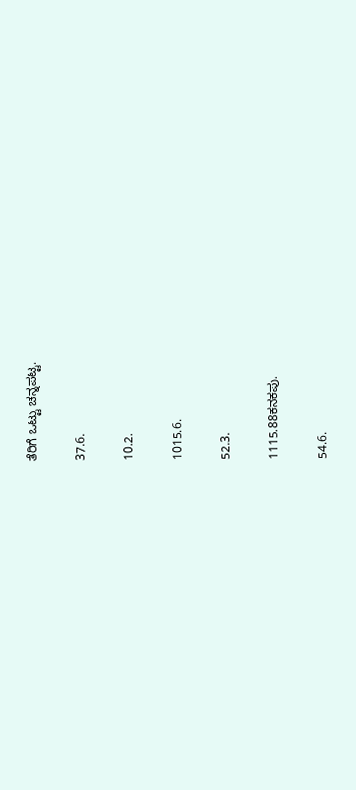ತೆರಿಗೆ ಒಟ್ಟು ಚನ್ನಪಟ್ಟ.

37.6.

10.2.

1015.6.

52.3.

1115.88ಕನಕಪು.

54.6.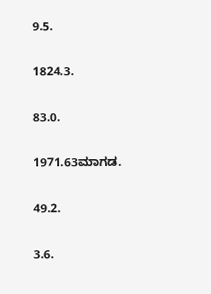9.5.

1824.3.

83.0.

1971.63ಮಾಗಡ.

49.2.

3.6.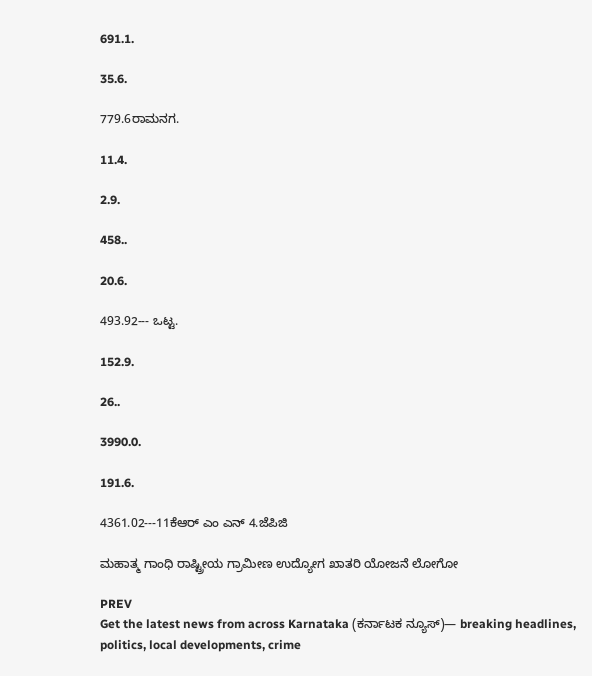691.1.

35.6.

779.6ರಾಮನಗ.

11.4.

2.9.

458..

20.6.

493.92--- ಒಟ್ಟ.

152.9.

26..

3990.0.

191.6.

4361.02---11ಕೆಆರ್ ಎಂ ಎನ್ 4.ಜೆಪಿಜಿ

ಮಹಾತ್ಮ ಗಾಂಧಿ ರಾಷ್ಟ್ರೀಯ ಗ್ರಾಮೀಣ ಉದ್ಯೋಗ ಖಾತರಿ ಯೋಜನೆ ಲೋಗೋ

PREV
Get the latest news from across Karnataka (ಕರ್ನಾಟಕ ನ್ಯೂಸ್)— breaking headlines, politics, local developments, crime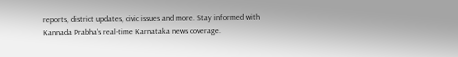reports, district updates, civic issues and more. Stay informed with Kannada Prabha’s real‑time Karnataka news coverage.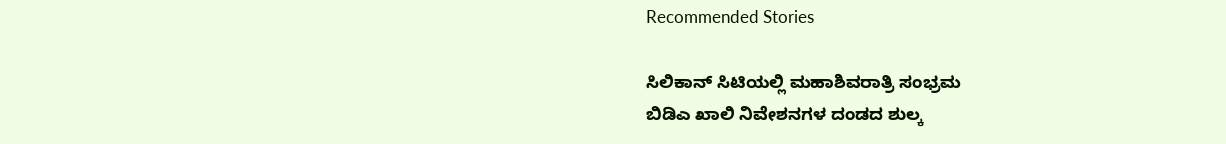Recommended Stories

ಸಿಲಿಕಾನ್‌ ಸಿಟಿಯಲ್ಲಿ ಮಹಾಶಿವರಾತ್ರಿ ಸಂಭ್ರಮ
ಬಿಡಿಎ ಖಾಲಿ ನಿವೇಶನಗಳ ದಂಡದ ಶುಲ್ಕ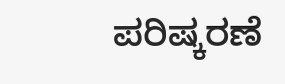ಪರಿಷ್ಕರಣೆ